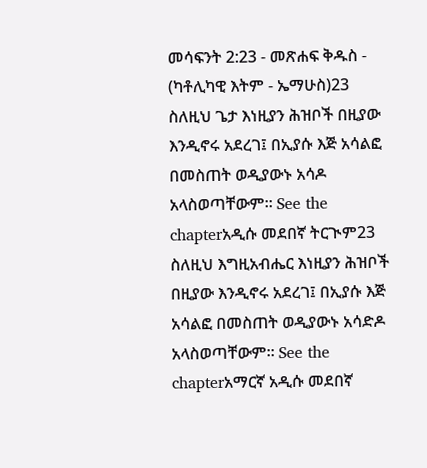መሳፍንት 2:23 - መጽሐፍ ቅዱስ - (ካቶሊካዊ እትም - ኤማሁስ)23 ስለዚህ ጌታ እነዚያን ሕዝቦች በዚያው እንዲኖሩ አደረገ፤ በኢያሱ እጅ አሳልፎ በመስጠት ወዲያውኑ አሳዶ አላስወጣቸውም። See the chapterአዲሱ መደበኛ ትርጒም23 ስለዚህ እግዚአብሔር እነዚያን ሕዝቦች በዚያው እንዲኖሩ አደረገ፤ በኢያሱ እጅ አሳልፎ በመስጠት ወዲያውኑ አሳድዶ አላስወጣቸውም። See the chapterአማርኛ አዲሱ መደበኛ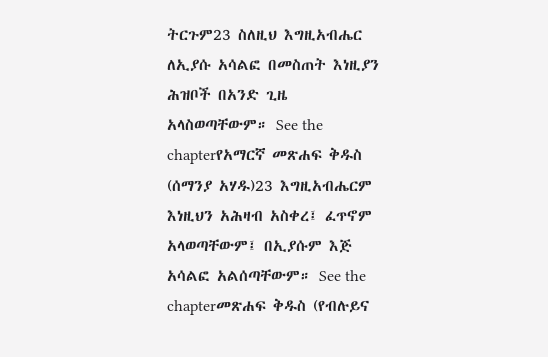ትርጉም23 ስለዚህ እግዚአብሔር ለኢያሱ አሳልፎ በመስጠት እነዚያን ሕዝቦች በአንድ ጊዜ አላስወጣቸውም። See the chapterየአማርኛ መጽሐፍ ቅዱስ (ሰማንያ አሃዱ)23 እግዚአብሔርም እነዚህን አሕዛብ አስቀረ፤ ፈጥኖም አላወጣቸውም፤ በኢያሱም እጅ አሳልፎ አልሰጣቸውም። See the chapterመጽሐፍ ቅዱስ (የብሉይና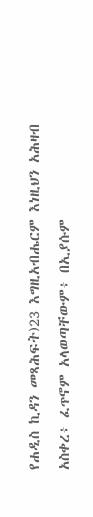የሐዲስ ኪዳን መጻሕፍት)23 እግዚአብሔርም እነዚህን አሕዛብ አስቀረ፥ ፈጥኖም አላወጣቸውም፥ በኢያሱም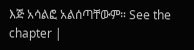እጅ አሳልፎ አልሰጣቸውም። See the chapter |